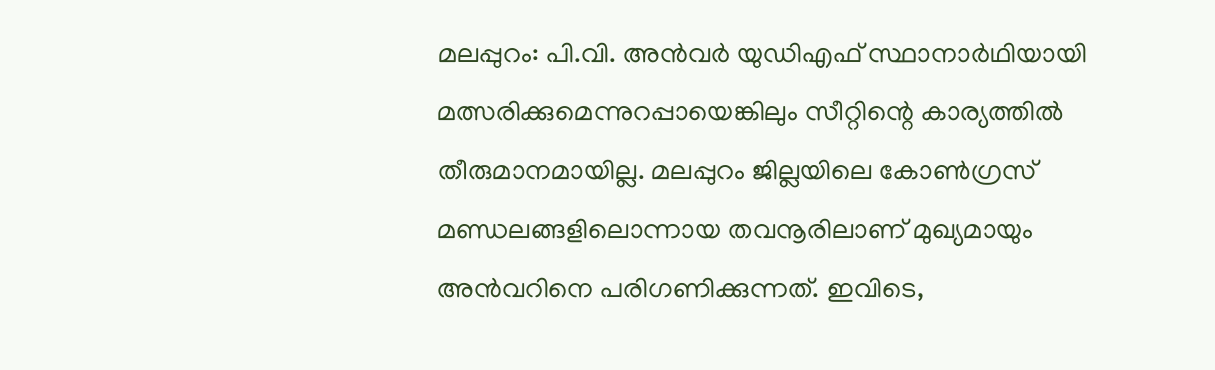മലപ്പുറം: പി.വി. അൻവർ യുഡിഎഫ് സ്ഥാനാർഥിയായി മത്സരിക്കുമെന്നുറപ്പായെങ്കിലും സീറ്റിന്റെ കാര്യത്തിൽ തീരുമാനമായില്ല. മലപ്പുറം ജില്ലയിലെ കോൺഗ്രസ് മണ്ഡലങ്ങളിലൊന്നായ തവനൂരിലാണ് മുഖ്യമായും അൻവറിനെ പരിഗണിക്കുന്നത്. ഇവിടെ,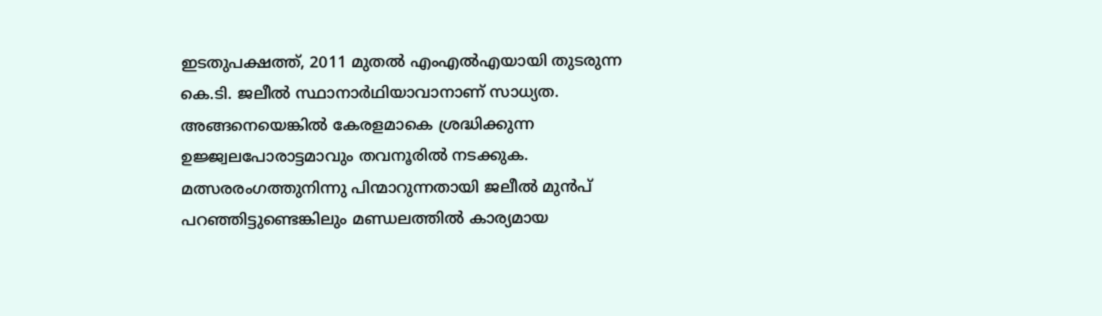ഇടതുപക്ഷത്ത്, 2011 മുതൽ എംഎൽഎയായി തുടരുന്ന കെ.ടി. ജലീൽ സ്ഥാനാർഥിയാവാനാണ് സാധ്യത. അങ്ങനെയെങ്കിൽ കേരളമാകെ ശ്രദ്ധിക്കുന്ന ഉജ്ജ്വലപോരാട്ടമാവും തവനൂരിൽ നടക്കുക.
മത്സരരംഗത്തുനിന്നു പിന്മാറുന്നതായി ജലീൽ മുൻപ് പറഞ്ഞിട്ടുണ്ടെങ്കിലും മണ്ഡലത്തിൽ കാര്യമായ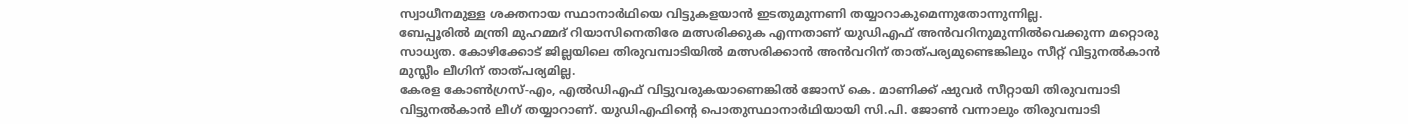സ്വാധീനമുള്ള ശക്തനായ സ്ഥാനാർഥിയെ വിട്ടുകളയാൻ ഇടതുമുന്നണി തയ്യാറാകുമെന്നുതോന്നുന്നില്ല.
ബേപ്പൂരിൽ മന്ത്രി മുഹമ്മദ് റിയാസിനെതിരേ മത്സരിക്കുക എന്നതാണ് യുഡിഎഫ് അൻവറിനുമുന്നിൽവെക്കുന്ന മറ്റൊരു സാധ്യത. കോഴിക്കോട് ജില്ലയിലെ തിരുവമ്പാടിയിൽ മത്സരിക്കാൻ അൻവറിന് താത്പര്യമുണ്ടെങ്കിലും സീറ്റ് വിട്ടുനൽകാൻ മുസ്ലീം ലീഗിന് താത്പര്യമില്ല.
കേരള കോൺഗ്രസ്-എം, എൽഡിഎഫ് വിട്ടുവരുകയാണെങ്കിൽ ജോസ് കെ. മാണിക്ക് ഷുവർ സീറ്റായി തിരുവമ്പാടി വിട്ടുനൽകാൻ ലീഗ് തയ്യാറാണ്. യുഡിഎഫിന്റെ പൊതുസ്ഥാനാർഥിയായി സി.പി. ജോൺ വന്നാലും തിരുവമ്പാടി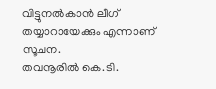വിട്ടുനൽകാൻ ലീഗ് തയ്യാറായേക്കും എന്നാണ് സൂചന.
തവനൂരിൽ കെ.ടി.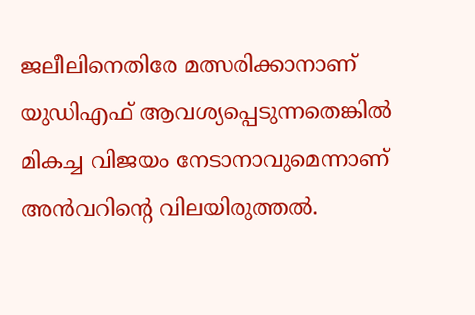ജലീലിനെതിരേ മത്സരിക്കാനാണ് യുഡിഎഫ് ആവശ്യപ്പെടുന്നതെങ്കിൽ മികച്ച വിജയം നേടാനാവുമെന്നാണ് അൻവറിന്റെ വിലയിരുത്തൽ.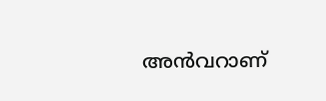അൻവറാണ്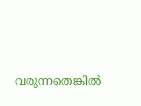വരുന്നതെങ്കിൽ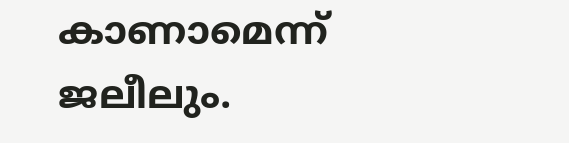കാണാമെന്ന് ജലീലും.